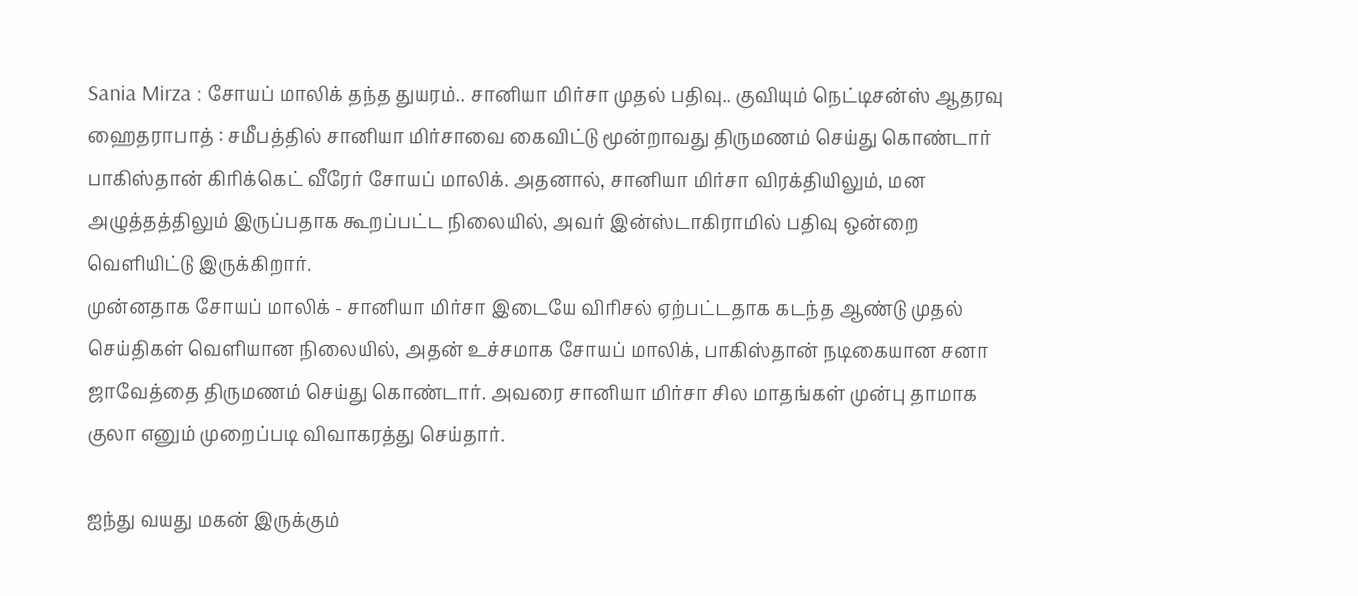Sania Mirza : சோயப் மாலிக் தந்த துயரம்.. சானியா மிர்சா முதல் பதிவு.. குவியும் நெட்டிசன்ஸ் ஆதரவு
ஹைதராபாத் : சமீபத்தில் சானியா மிர்சாவை கைவிட்டு மூன்றாவது திருமணம் செய்து கொண்டார் பாகிஸ்தான் கிரிக்கெட் வீரேர் சோயப் மாலிக். அதனால், சானியா மிர்சா விரக்தியிலும், மன அழுத்தத்திலும் இருப்பதாக கூறப்பட்ட நிலையில், அவர் இன்ஸ்டாகிராமில் பதிவு ஒன்றை வெளியிட்டு இருக்கிறார்.
முன்னதாக சோயப் மாலிக் - சானியா மிர்சா இடையே விரிசல் ஏற்பட்டதாக கடந்த ஆண்டு முதல் செய்திகள் வெளியான நிலையில், அதன் உச்சமாக சோயப் மாலிக், பாகிஸ்தான் நடிகையான சனா ஜாவேத்தை திருமணம் செய்து கொண்டார். அவரை சானியா மிர்சா சில மாதங்கள் முன்பு தாமாக குலா எனும் முறைப்படி விவாகரத்து செய்தார்.

ஐந்து வயது மகன் இருக்கும்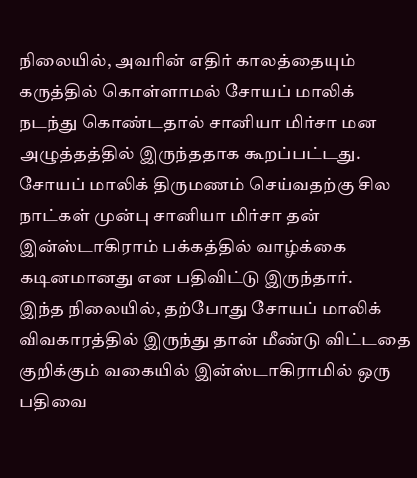நிலையில், அவரின் எதிர் காலத்தையும் கருத்தில் கொள்ளாமல் சோயப் மாலிக் நடந்து கொண்டதால் சானியா மிர்சா மன அழுத்தத்தில் இருந்ததாக கூறப்பட்டது. சோயப் மாலிக் திருமணம் செய்வதற்கு சில நாட்கள் முன்பு சானியா மிர்சா தன் இன்ஸ்டாகிராம் பக்கத்தில் வாழ்க்கை கடினமானது என பதிவிட்டு இருந்தார்.
இந்த நிலையில், தற்போது சோயப் மாலிக் விவகாரத்தில் இருந்து தான் மீண்டு விட்டதை குறிக்கும் வகையில் இன்ஸ்டாகிராமில் ஒரு பதிவை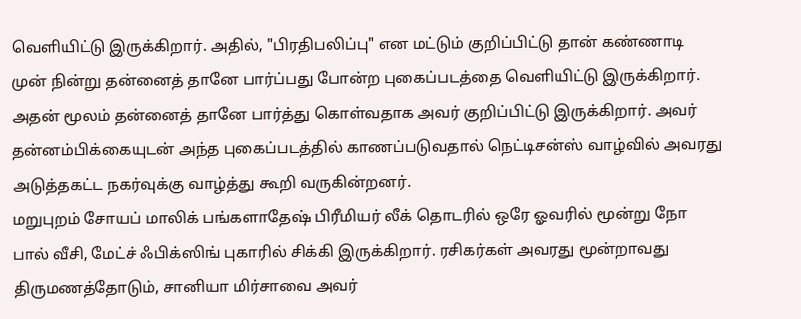வெளியிட்டு இருக்கிறார். அதில், "பிரதிபலிப்பு" என மட்டும் குறிப்பிட்டு தான் கண்ணாடி முன் நின்று தன்னைத் தானே பார்ப்பது போன்ற புகைப்படத்தை வெளியிட்டு இருக்கிறார். அதன் மூலம் தன்னைத் தானே பார்த்து கொள்வதாக அவர் குறிப்பிட்டு இருக்கிறார். அவர் தன்னம்பிக்கையுடன் அந்த புகைப்படத்தில் காணப்படுவதால் நெட்டிசன்ஸ் வாழ்வில் அவரது அடுத்தகட்ட நகர்வுக்கு வாழ்த்து கூறி வருகின்றனர்.
மறுபுறம் சோயப் மாலிக் பங்களாதேஷ் பிரீமியர் லீக் தொடரில் ஒரே ஓவரில் மூன்று நோ பால் வீசி, மேட்ச் ஃபிக்ஸிங் புகாரில் சிக்கி இருக்கிறார். ரசிகர்கள் அவரது மூன்றாவது திருமணத்தோடும், சானியா மிர்சாவை அவர்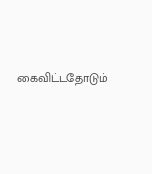கைவிட்டதோடும்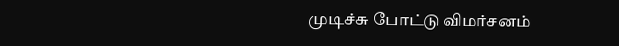முடிச்சு போட்டு விமர்சனம்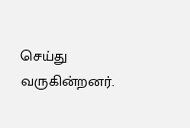செய்து வருகின்றனர்.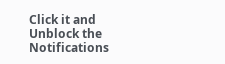Click it and Unblock the Notifications